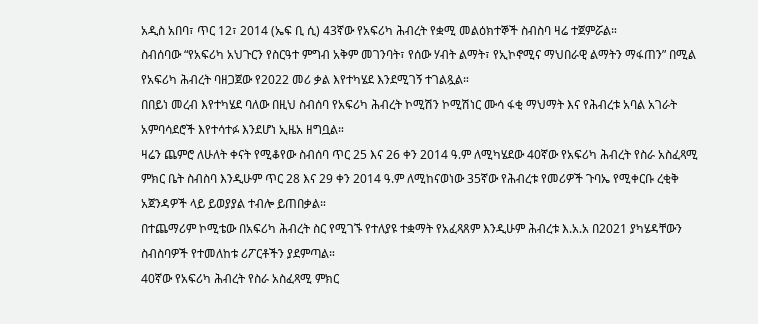አዲስ አበባ፣ ጥር 12፣ 2014 (ኤፍ ቢ ሲ) 43ኛው የአፍሪካ ሕብረት የቋሚ መልዕክተኞች ስብስባ ዛሬ ተጀምሯል።
ስብሰባው “የአፍሪካ አህጉርን የስርዓተ ምግብ አቅም መገንባት፣ የሰው ሃብት ልማት፣ የኢኮኖሚና ማህበራዊ ልማትን ማፋጠን” በሚል የአፍሪካ ሕብረት ባዘጋጀው የ2022 መሪ ቃል እየተካሄደ እንደሚገኝ ተገልጿል።
በበይነ መረብ እየተካሄደ ባለው በዚህ ስብሰባ የአፍሪካ ሕብረት ኮሚሽን ኮሚሽነር ሙሳ ፋቂ ማህማት እና የሕብረቱ አባል አገራት አምባሳደሮች እየተሳተፉ እንደሆነ ኢዜአ ዘግቧል።
ዛሬን ጨምሮ ለሁለት ቀናት የሚቆየው ስብሰባ ጥር 25 እና 26 ቀን 2014 ዓ.ም ለሚካሄደው 40ኛው የአፍሪካ ሕብረት የስራ አስፈጻሚ ምክር ቤት ስብስባ እንዲሁም ጥር 28 እና 29 ቀን 2014 ዓ.ም ለሚከናወነው 35ኛው የሕብረቱ የመሪዎች ጉባኤ የሚቀርቡ ረቂቅ አጀንዳዎች ላይ ይወያያል ተብሎ ይጠበቃል።
በተጨማሪም ኮሚቴው በአፍሪካ ሕብረት ስር የሚገኙ የተለያዩ ተቋማት የአፈጻጸም እንዲሁም ሕብረቱ እ.አ.አ በ2021 ያካሄዳቸውን ስብስባዎች የተመለከቱ ሪፖርቶችን ያደምጣል።
40ኛው የአፍሪካ ሕብረት የስራ አስፈጻሚ ምክር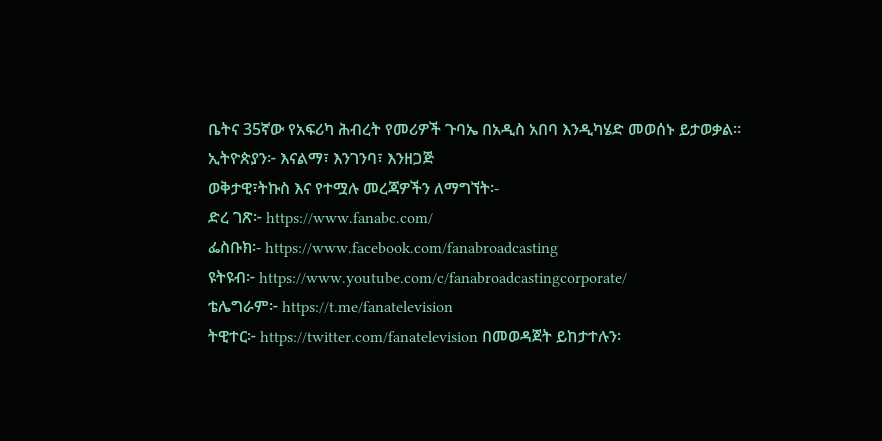ቤትና 35ኛው የአፍሪካ ሕብረት የመሪዎች ጉባኤ በአዲስ አበባ እንዲካሄድ መወሰኑ ይታወቃል።
ኢትዮጵያን፦ እናልማ፣ እንገንባ፣ እንዘጋጅ
ወቅታዊ፣ትኩስ እና የተሟሉ መረጃዎችን ለማግኘት፡-
ድረ ገጽ፦ https://www.fanabc.com/
ፌስቡክ፡- https://www.facebook.com/fanabroadcasting
ዩትዩብ፦ https://www.youtube.com/c/fanabroadcastingcorporate/
ቴሌግራም፦ https://t.me/fanatelevision
ትዊተር፦ https://twitter.com/fanatelevision በመወዳጀት ይከታተሉን፡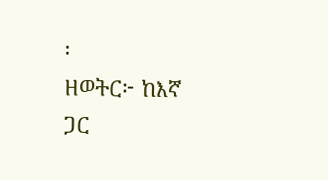፡
ዘወትር፦ ከእኛ ጋር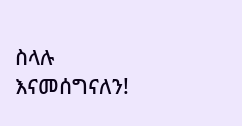ስላሉ እናመሰግናለን!